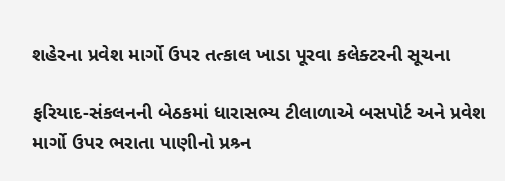શહેરના પ્રવેશ માર્ગો ઉપર તત્કાલ ખાડા પૂરવા કલેક્ટરની સૂચના

ફરિયાદ-સંકલનની બેઠકમાં ધારાસભ્ય ટીલાળાએ બસપોર્ટ અને પ્રવેશ માર્ગો ઉપર ભરાતા પાણીનો પ્રશ્ર્ન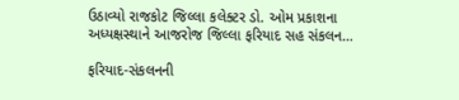ઉઠાવ્યો રાજકોટ જિલ્લા કલેક્ટર ડો. ઓમ પ્રકાશના અધ્યક્ષસ્થાને આજરોજ જિલ્લા ફરિયાદ સહ સંકલન…

ફરિયાદ-સંકલનની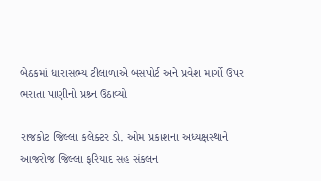બેઠકમાં ધારાસભ્ય ટીલાળાએ બસપોર્ટ અને પ્રવેશ માર્ગો ઉપર ભરાતા પાણીનો પ્રશ્ર્ન ઉઠાવ્યો

રાજકોટ જિલ્લા કલેક્ટર ડો. ઓમ પ્રકાશના અધ્યક્ષસ્થાને આજરોજ જિલ્લા ફરિયાદ સહ સંકલન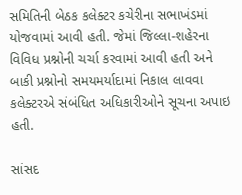સમિતિની બેઠક કલેક્ટર કચેરીના સભાખંડમાં યોજવામાં આવી હતી. જેમાં જિલ્લા-શહેરના વિવિધ પ્રશ્નોની ચર્ચા કરવામાં આવી હતી અને બાકી પ્રશ્નોનો સમયમર્યાદામાં નિકાલ લાવવા કલેક્ટરએ સંબંધિત અધિકારીઓને સૂચના અપાઇ હતી.

સાંસદ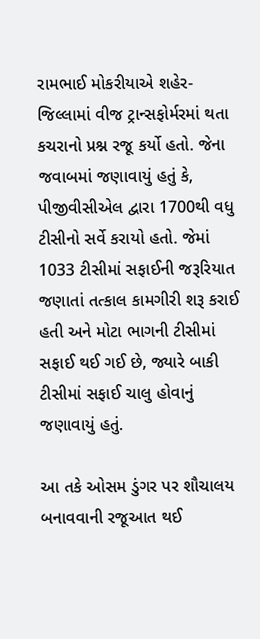રામભાઈ મોકરીયાએ શહેર-જિલ્લામાં વીજ ટ્રાન્સફોર્મરમાં થતા કચરાનો પ્રશ્ન રજૂ કર્યો હતો. જેના જવાબમાં જણાવાયું હતું કે, પીજીવીસીએલ દ્વારા 1700થી વધુ ટીસીનો સર્વે કરાયો હતો. જેમાં 1033 ટીસીમાં સફાઈની જરૂરિયાત જણાતાં તત્કાલ કામગીરી શરૂ કરાઈ હતી અને મોટા ભાગની ટીસીમાં સફાઈ થઈ ગઈ છે, જ્યારે બાકી ટીસીમાં સફાઈ ચાલુ હોવાનું જણાવાયું હતું.

આ તકે ઓસમ ડુંગર પર શૌચાલય બનાવવાની રજૂઆત થઈ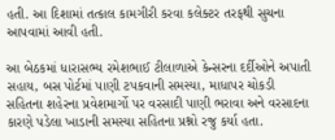હતી. આ દિશામાં તત્કાલ કામગીરી કરવા કલેક્ટર તરફથી સુચના આપવામાં આવી હતી.

આ બેઠકમાં ધારાસભ્ય રમેશભાઈ ટીલાળાએ કેન્સરના દર્દીઓને અપાતી સહાય, બસ પોર્ટમાં પાણી ટપકવાની સમસ્યા, માધાપર ચોકડી સહિતના શહેરના પ્રવેશમાર્ગો પર વરસાદી પાણી ભરાવા અને વરસાદના કારણે પડેલા ખાડાની સમસ્યા સહિતના પ્રશ્નો રજુ કર્યા હતા.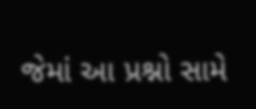જેમાં આ પ્રશ્નો સામે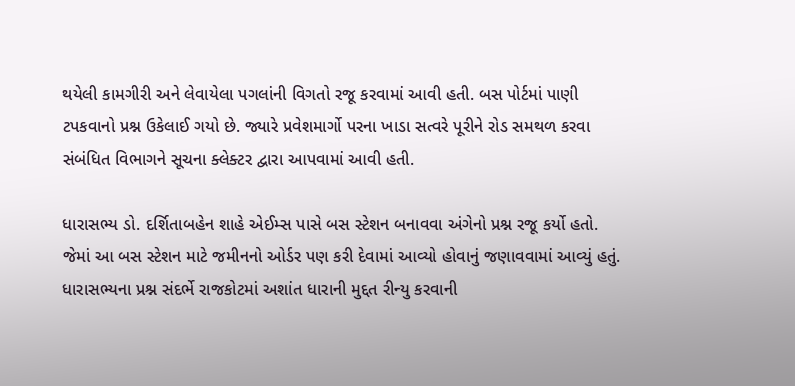થયેલી કામગીરી અને લેવાયેલા પગલાંની વિગતો રજૂ કરવામાં આવી હતી. બસ પોર્ટમાં પાણી ટપકવાનો પ્રશ્ન ઉકેલાઈ ગયો છે. જ્યારે પ્રવેશમાર્ગો પરના ખાડા સત્વરે પૂરીને રોડ સમથળ કરવા સંબંધિત વિભાગને સૂચના ક્લેક્ટર દ્વારા આપવામાં આવી હતી.

ધારાસભ્ય ડો. દર્શિતાબહેન શાહે એઈમ્સ પાસે બસ સ્ટેશન બનાવવા અંગેનો પ્રશ્ન રજૂ કર્યો હતો. જેમાં આ બસ સ્ટેશન માટે જમીનનો ઓર્ડર પણ કરી દેવામાં આવ્યો હોવાનું જણાવવામાં આવ્યું હતું. ધારાસભ્યના પ્રશ્ન સંદર્ભે રાજકોટમાં અશાંત ધારાની મુદ્દત રીન્યુ કરવાની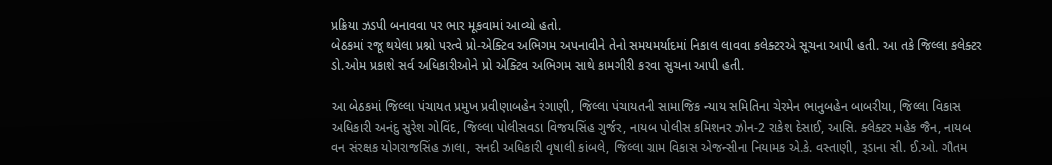પ્રક્રિયા ઝડપી બનાવવા પર ભાર મૂકવામાં આવ્યો હતો.
બેઠકમાં રજૂ થયેલા પ્રશ્નો પરત્વે પ્રો-એક્ટિવ અભિગમ અપનાવીને તેનો સમયમર્યાદમાં નિકાલ લાવવા કલેક્ટરએ સૂચના આપી હતી. આ તકે જિલ્લા કલેક્ટર ડો.ઓમ પ્રકાશે સર્વ અધિકારીઓને પ્રો એક્ટિવ અભિગમ સાથે કામગીરી કરવા સુચના આપી હતી.

આ બેઠકમાં જિલ્લા પંચાયત પ્રમુખ પ્રવીણાબહેન રંગાણી, જિલ્લા પંચાયતની સામાજિક ન્યાય સમિતિના ચેરમેન ભાનુબહેન બાબરીયા, જિલ્લા વિકાસ અધિકારી અનંદુ સુરેશ ગોવિંદ, જિલ્લા પોલીસવડા વિજયસિંહ ગુર્જર, નાયબ પોલીસ કમિશનર ઝોન-2 રાકેશ દેસાઈ, આસિ. ક્લેક્ટર મહેક જૈન, નાયબ વન સંરક્ષક યોગરાજસિંહ ઝાલા, સનદી અધિકારી વૃષાલી કાંબલે, જિલ્લા ગ્રામ વિકાસ એજન્સીના નિયામક એ.કે. વસ્તાણી, રૂડાના સી. ઈ.ઓ. ગૌતમ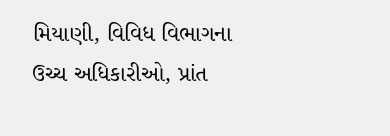મિયાણી, વિવિધ વિભાગના ઉચ્ચ અધિકારીઓ, પ્રાંત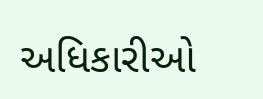અધિકારીઓ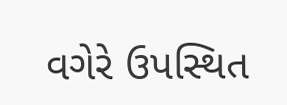વગેરે ઉપસ્થિત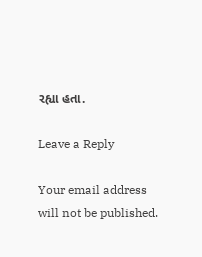રહ્યા હતા.

Leave a Reply

Your email address will not be published.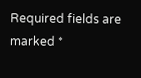Required fields are marked *